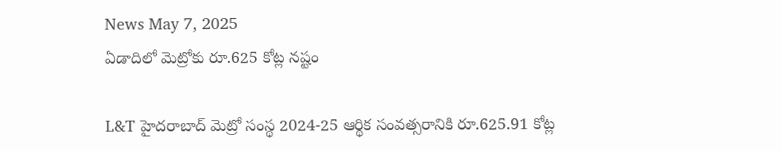News May 7, 2025
ఏడాదిలో మెట్రోకు రూ.625 కోట్ల నష్టం

L&T హైదరాబాద్ మెట్రో సంస్థ 2024-25 ఆర్థిక సంవత్సరానికి రూ.625.91 కోట్ల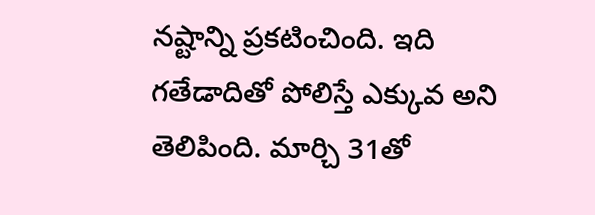నష్టాన్ని ప్రకటించింది. ఇది గతేడాదితో పోలిస్తే ఎక్కువ అని తెలిపింది. మార్చి 31తో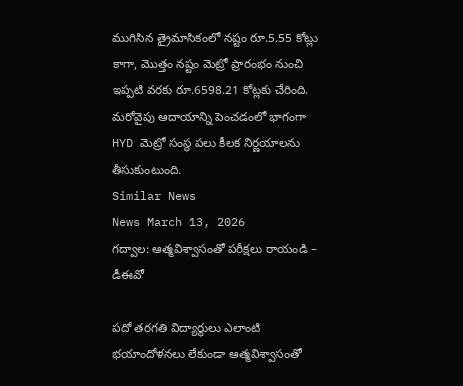ముగిసిన త్రైమాసికంలో నష్టం రూ.5.55 కోట్లు కాగా, మొత్తం నష్టం మెట్రో ప్రారంభం నుంచి ఇప్పటి వరకు రూ.6598.21 కోట్లకు చేరింది. మరోవైపు ఆదాయాన్ని పెంచడంలో భాగంగా HYD మెట్రో సంస్థ పలు కీలక నిర్ణయాలను తీసుకుంటుంది.
Similar News
News March 13, 2026
గద్వాల: ఆత్మవిశ్వాసంతో పరీక్షలు రాయండి – డీఈవో

పదో తరగతి విద్యార్థులు ఎలాంటి భయాందోళనలు లేకుండా ఆత్మవిశ్వాసంతో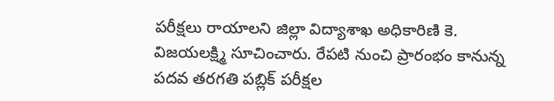పరీక్షలు రాయాలని జిల్లా విద్యాశాఖ అధికారిణి కె. విజయలక్ష్మి సూచించారు. రేపటి నుంచి ప్రారంభం కానున్న పదవ తరగతి పబ్లిక్ పరీక్షల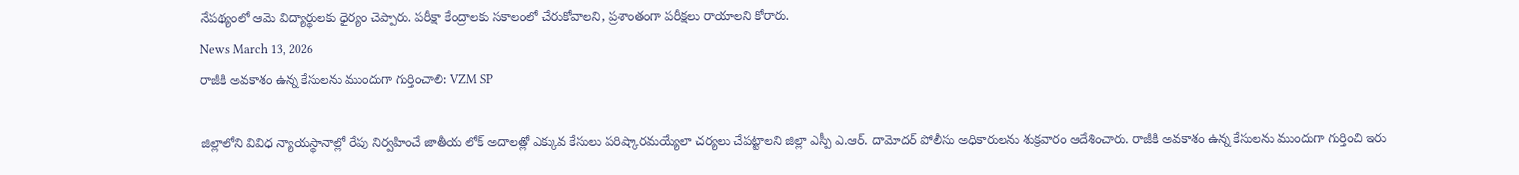నేపథ్యంలో ఆమె విద్యార్థులకు ధైర్యం చెప్పారు. పరీక్షా కేంద్రాలకు సకాలంలో చేరుకోవాలని, ప్రశాంతంగా పరీక్షలు రాయాలని కోరారు.
News March 13, 2026
రాజీకి అవకాశం ఉన్న కేసులను ముందుగా గుర్తించాలి: VZM SP

జిల్లాలోని వివిధ న్యాయస్థానాల్లో రేపు నిర్వహించే జాతీయ లోక్ అదాలత్లో ఎక్కువ కేసులు పరిష్కారమయ్యేలా చర్యలు చేపట్టాలని జిల్లా ఎస్పీ ఎ.ఆర్. దామోదర్ పోలీసు అధికారులను శుక్రవారం ఆదేశించారు. రాజీకి అవకాశం ఉన్న కేసులను ముందుగా గుర్తించి ఇరు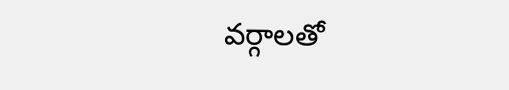వర్గాలతో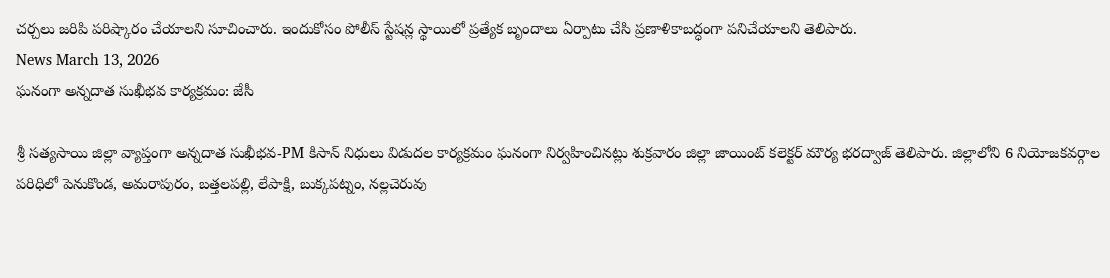చర్చలు జరిపి పరిష్కారం చేయాలని సూచించారు. ఇందుకోసం పోలీస్ స్టేషన్ల స్థాయిలో ప్రత్యేక బృందాలు ఏర్పాటు చేసి ప్రణాళికాబద్ధంగా పనిచేయాలని తెలిపారు.
News March 13, 2026
ఘనంగా అన్నదాత సుఖీభవ కార్యక్రమం: జేసీ

శ్రీ సత్యసాయి జిల్లా వ్యాప్తంగా అన్నదాత సుఖీభవ-PM కిసాన్ నిధులు విడుదల కార్యక్రమం ఘనంగా నిర్వహించినట్లు శుక్రవారం జిల్లా జాయింట్ కలెక్టర్ మౌర్య భరద్వాజ్ తెలిపారు. జిల్లాలోని 6 నియోజకవర్గాల పరిధిలో పెనుకొండ, అమరాపురం, బత్తలపల్లి, లేపాక్షి, బుక్కపట్నం, నల్లచెరువు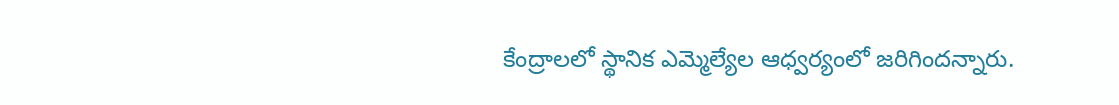కేంద్రాలలో స్థానిక ఎమ్మెల్యేల ఆధ్వర్యంలో జరిగిందన్నారు.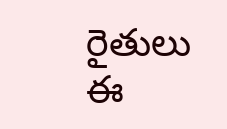రైతులు ఈ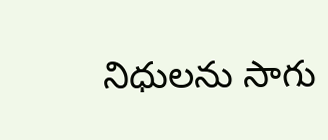నిధులను సాగు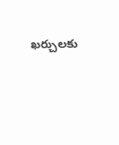ఖర్చులకు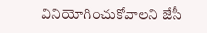వినియోగించుకోవాలని జేసీ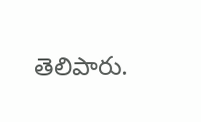తెలిపారు.